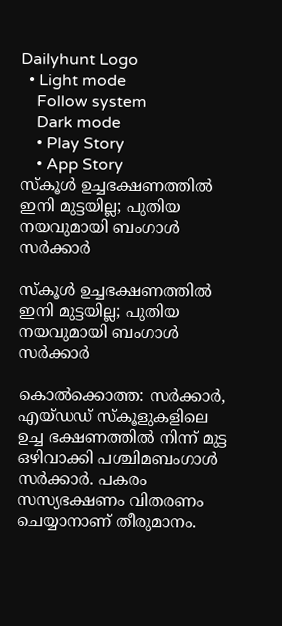Dailyhunt Logo
  • Light mode
    Follow system
    Dark mode
    • Play Story
    • App Story
സ്കൂള്‍ ഉച്ചഭക്ഷണത്തില്‍ ഇനി മുട്ടയില്ല; പുതിയ നയവുമായി ബംഗാള്‍ സര്‍ക്കാര്‍

സ്കൂള്‍ ഉച്ചഭക്ഷണത്തില്‍ ഇനി മുട്ടയില്ല; പുതിയ നയവുമായി ബംഗാള്‍ സര്‍ക്കാര്‍

കൊല്‍ക്കൊത്ത: സർക്കാർ, എയ്ഡഡ് സ്കൂളുകളിലെ ഉച്ച ഭക്ഷണത്തില്‍ നിന്ന് മുട്ട ഒഴിവാക്കി പശ്ചിമബംഗാള്‍ സർക്കാർ. പകരം സസ്യഭക്ഷണം വിതരണം ചെയ്യാനാണ് തീരുമാനം.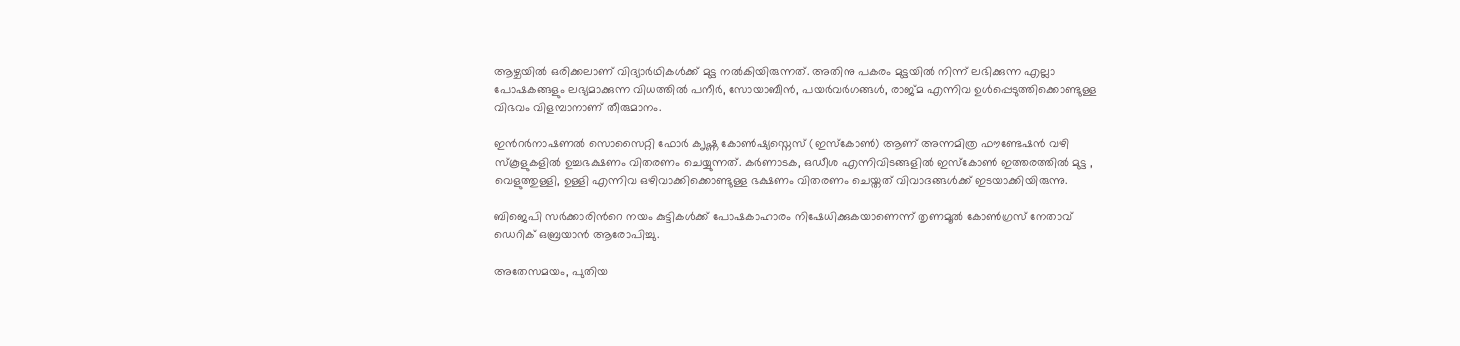ആഴ്ചയില്‍ ഒരിക്കലാണ് വിദ്യാർഥികള്‍ക്ക് മുട്ട നല്‍കിയിരുന്നത്. അതിനു പകരം മുട്ടയില്‍ നിന്ന് ലഭിക്കുന്ന എല്ലാ പോഷകങ്ങളും ലഭ്യമാക്കുന്ന വിധത്തില്‍ പനീർ, സോയാബീൻ, പയർവർഗങ്ങള്‍, രാജ്മ എന്നിവ ഉള്‍പ്പെടുത്തിക്കൊണ്ടുള്ള വിഭവം വിളമ്പാനാണ് തീരുമാനം.

ഇന്‍റർനാഷണല്‍ സൊസൈറ്റി ഫോർ ക‌ൃഷ്ണ കോണ്‍ഷ്യസ്നെസ് (ഇസ്കോണ്‍) ആണ് അന്നമിത്ര ഫൗണ്ടേഷൻ വഴി സ്കൂളുകളില്‍ ഉച്ചഭക്ഷണം വിതരണം ചെയ്യുന്നത്. കർണാടക, ഒഡീശ എന്നിവിടങ്ങളില്‍ ഇസ്കോണ്‍ ഇത്തരത്തില്‍ മുട്ട , വെളുത്തുള്ളി, ഉള്ളി എന്നിവ ഒഴിവാക്കിക്കൊണ്ടുള്ള ഭക്ഷണം വിതരണം ചെയ്തത് വിവാദങ്ങള്‍ക്ക് ഇടയാക്കിയിരുന്നു.

ബിജെപി സർക്കാരിന്‍റെ നയം കുട്ടികള്‍ക്ക് പോഷകാഹാരം നിഷേധിക്കുകയാണെന്ന് തൃണമൂല്‍ കോണ്‍ഗ്രസ് നേതാവ് ഡെറിക് ഒബ്രയാൻ ആരോപിച്ചു.

അതേസമയം, പുതിയ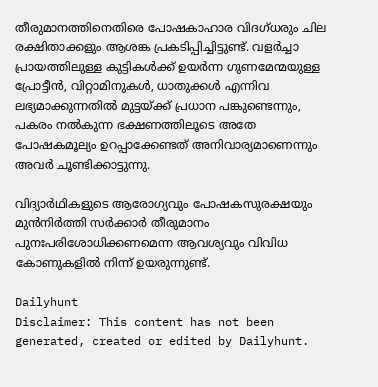തീരുമാനത്തിനെതിരെ പോഷകാഹാര വിദഗ്ധരും ചില രക്ഷിതാക്കളും ആശങ്ക പ്രകടിപ്പിച്ചിട്ടുണ്ട്. വളർച്ചാ പ്രായത്തിലുള്ള കുട്ടികള്‍ക്ക് ഉയർന്ന ഗുണമേന്മയുള്ള പ്രോട്ടീൻ, വിറ്റാമിനുകള്‍, ധാതുക്കള്‍ എന്നിവ ലഭ്യമാക്കുന്നതില്‍ മുട്ടയ്ക്ക് പ്രധാന പങ്കുണ്ടെന്നും, പകരം നല്‍കുന്ന ഭക്ഷണത്തിലൂടെ അതേ പോഷകമൂല്യം ഉറപ്പാക്കേണ്ടത് അനിവാര്യമാണെന്നും അവർ ചൂണ്ടിക്കാട്ടുന്നു.

വിദ്യാർഥികളുടെ ആരോഗ്യവും പോഷകസുരക്ഷയും മുൻനിർത്തി സർക്കാർ തീരുമാനം പുനഃപരിശോധിക്കണമെന്ന ആവശ്യവും വിവിധ കോണുകളില്‍ നിന്ന് ഉയരുന്നുണ്ട്.

Dailyhunt
Disclaimer: This content has not been generated, created or edited by Dailyhunt.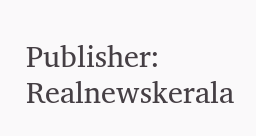Publisher: Realnewskerala